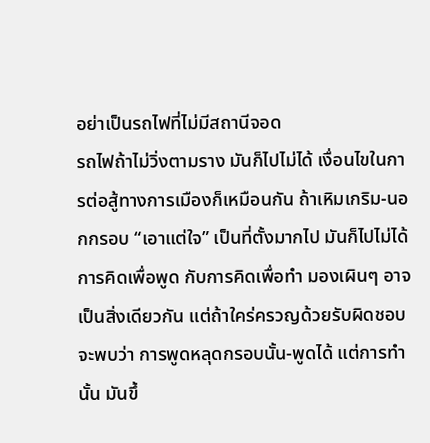อย่าเป็นรถไฟที่ไม่มีสถานีจอด
รถไฟถ้าไม่วิ่งตามราง มันก็ไปไม่ได้ เงื่อนไขในการต่อสู้ทางการเมืองก็เหมือนกัน ถ้าเหิมเกริม-นอกกรอบ “เอาแต่ใจ” เป็นที่ตั้งมากไป มันก็ไปไม่ได้
การคิดเพื่อพูด กับการคิดเพื่อทำ มองเผินๆ อาจเป็นสิ่งเดียวกัน แต่ถ้าใคร่ครวญด้วยรับผิดชอบจะพบว่า การพูดหลุดกรอบนั้น-พูดได้ แต่การทำนั้น มันขึ้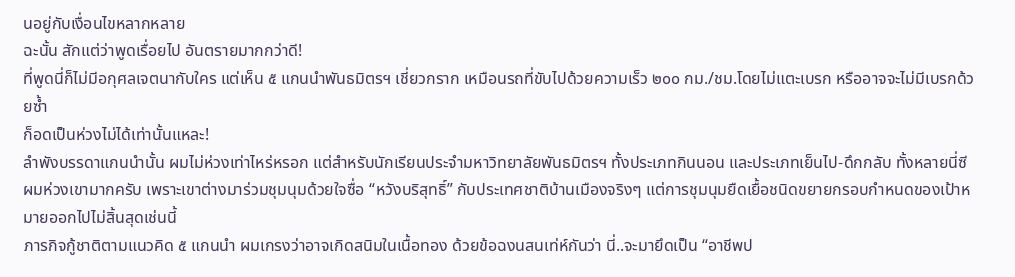นอยู่กับเงื่อนไขหลากหลาย
ฉะนั้น สักแต่ว่าพูดเรื่อยไป อันตรายมากกว่าดี!
ที่พูดนี่ก็ไม่มีอกุศลเจตนากับใคร แต่เห็น ๕ แกนนำพันธมิตรฯ เชี่ยวกราก เหมือนรถที่ขับไปด้วยความเร็ว ๒๐๐ กม./ชม.โดยไม่แตะเบรก หรืออาจจะไม่มีเบรกด้วยซ้ำ
ก็อดเป็นห่วงไม่ได้เท่านั้นแหละ!
ลำพังบรรดาแกนนำนั้น ผมไม่ห่วงเท่าไหร่หรอก แต่สำหรับนักเรียนประจำมหาวิทยาลัยพันธมิตรฯ ทั้งประเภทกินนอน และประเภทเย็นไป-ดึกกลับ ทั้งหลายนี่ซี
ผมห่วงเขามากครับ เพราะเขาต่างมาร่วมชุมนุมด้วยใจซื่อ “หวังบริสุทธิ์” กับประเทศชาติบ้านเมืองจริงๆ แต่การชุมนุมยืดเยื้อชนิดขยายกรอบกำหนดของเป้าหมายออกไปไม่สิ้นสุดเช่นนี้
ภารกิจกู้ชาติตามแนวคิด ๕ แกนนำ ผมเกรงว่าอาจเกิดสนิมในเนื้อทอง ด้วยข้อฉงนสนเท่ห์กันว่า นี่..จะมายึดเป็น “อาชีพป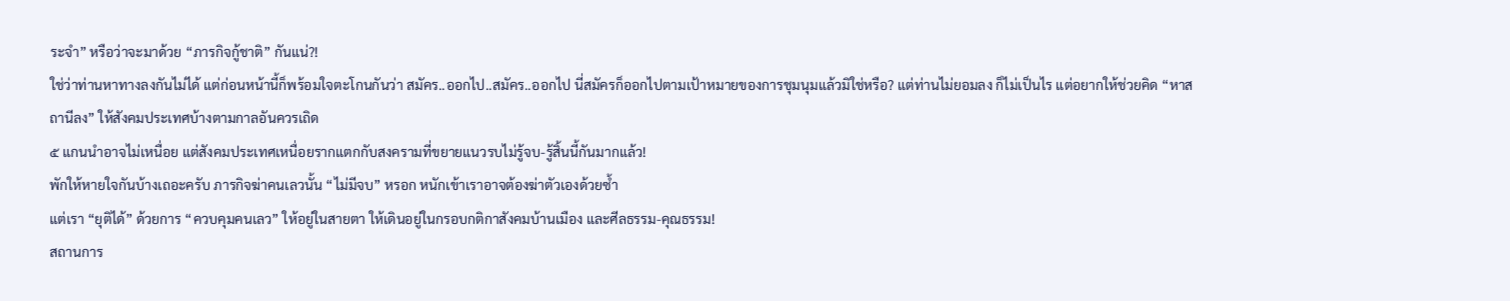ระจำ” หรือว่าจะมาด้วย “ภารกิจกู้ชาติ” กันแน่?!
ใช่ว่าท่านหาทางลงกันไม่ได้ แต่ก่อนหน้านี้ก็พร้อมใจตะโกนกันว่า สมัคร..ออกไป..สมัคร..ออกไป นี่สมัครก็ออกไปตามเป้าหมายของการชุมนุมแล้วมิใช่หรือ? แต่ท่านไม่ยอมลง ก็ไม่เป็นไร แต่อยากให้ช่วยคิด “หาสถานีลง” ให้สังคมประเทศบ้างตามกาลอันควรเถิด
๕ แกนนำอาจไม่เหนื่อย แต่สังคมประเทศเหนื่อยรากแตกกับสงครามที่ขยายแนวรบไม่รู้จบ-รู้สิ้นนี้กันมากแล้ว!
พักให้หายใจกันบ้างเถอะครับ ภารกิจฆ่าคนเลวนั้น “ไม่มีจบ” หรอก หนักเข้าเราอาจต้องฆ่าตัวเองด้วยซ้ำ
แต่เรา “ยุติได้” ด้วยการ “ควบคุมคนเลว” ให้อยู่ในสายตา ให้เดินอยู่ในกรอบกติกาสังคมบ้านเมือง และศีลธรรม-คุณธรรม!
สถานการ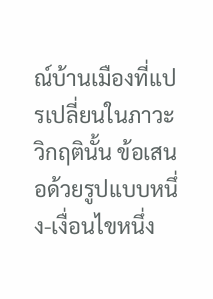ณ์บ้านเมืองที่แปรเปลี่ยนในภาวะวิกฤตินั้น ข้อเสนอด้วยรูปแบบหนึ่ง-เงื่อนไขหนึ่ง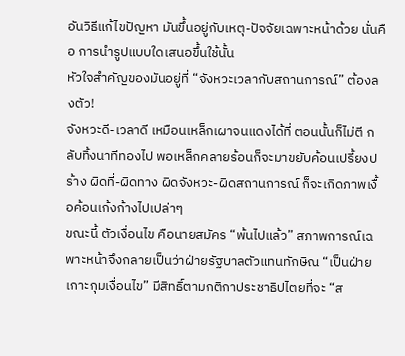อันวิธีแก้ไขปัญหา มันขึ้นอยู่กับเหตุ-ปัจจัยเฉพาะหน้าด้วย นั่นคือ การนำรูปแบบใดเสนอขึ้นใช้นั้น
หัวใจสำคัญของมันอยู่ที่ “จังหวะเวลากับสถานการณ์” ต้องลงตัว!
จังหวะดี-เวลาดี เหมือนเหล็กเผาจนแดงได้ที่ ตอนนั้นก็ไม่ตี กลับทิ้งนาทีทองไป พอเหล็กคลายร้อนก็จะมาขยับค้อนเปรี้ยงปร้าง ผิดที่-ผิดทาง ผิดจังหวะ-ผิดสถานการณ์ ก็จะเกิดภาพเงื้อค้อนเก้งก้างไปเปล่าๆ
ขณะนี้ ตัวเงื่อนไข คือนายสมัคร “พ้นไปแล้ว” สภาพการณ์เฉพาะหน้าจึงกลายเป็นว่าฝ่ายรัฐบาลตัวแทนทักษิณ “เป็นฝ่ายเกาะกุมเงื่อนไข” มีสิทธิ์ตามกติกาประชาธิปไตยที่จะ “ส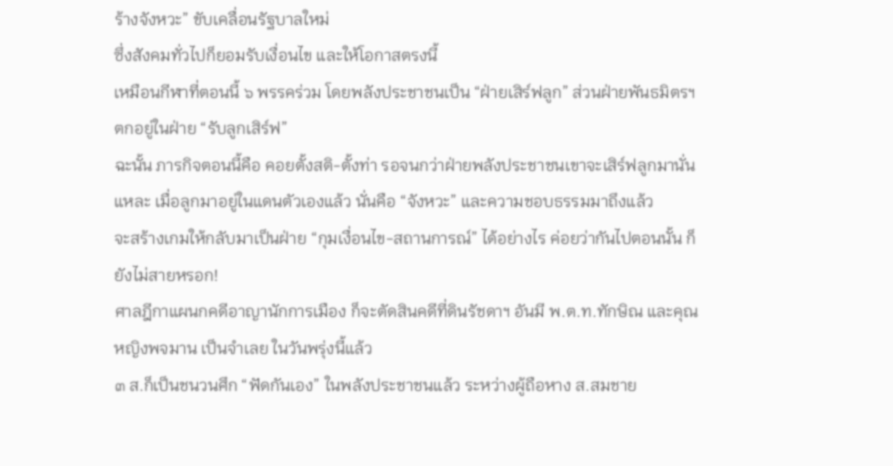ร้างจังหวะ” ขับเคลื่อนรัฐบาลใหม่
ซึ่งสังคมทั่วไปก็ยอมรับเงื่อนไข และให้โอกาสตรงนี้
เหมือนกีฬาที่ตอนนี้ ๖ พรรคร่วม โดยพลังประชาชนเป็น “ฝ่ายเสิร์ฟลูก” ส่วนฝ่ายพันธมิตรฯ ตกอยู่ในฝ่าย “รับลูกเสิร์ฟ”
ฉะนั้น ภารกิจตอนนี้คือ คอยตั้งสติ-ตั้งท่า รอจนกว่าฝ่ายพลังประชาชนเขาจะเสิร์ฟลูกมานั่นแหละ เมื่อลูกมาอยู่ในแดนตัวเองแล้ว นั่นคือ “จังหวะ” และความชอบธรรมมาถึงแล้ว
จะสร้างเกมให้กลับมาเป็นฝ่าย “กุมเงื่อนไข-สถานการณ์” ได้อย่างไร ค่อยว่ากันไปตอนนั้น ก็ยังไม่สายหรอก!
ศาลฎีกาแผนกคดีอาญานักการเมือง ก็จะตัดสินคดีที่ดินรัชดาฯ อันมี พ.ต.ท.ทักษิณ และคุณหญิงพจมาน เป็นจำเลย ในวันพรุ่งนี้แล้ว
๓ ส.ก็เป็นชนวนศึก “ฟัดกันเอง” ในพลังประชาชนแล้ว ระหว่างผู้ถือหาง ส.สมชาย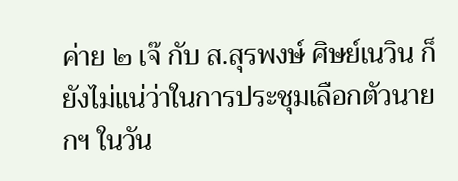ค่าย ๒ เจ๊ กับ ส.สุรพงษ์ ศิษย์เนวิน ก็ยังไม่แน่ว่าในการประชุมเลือกตัวนายกฯ ในวัน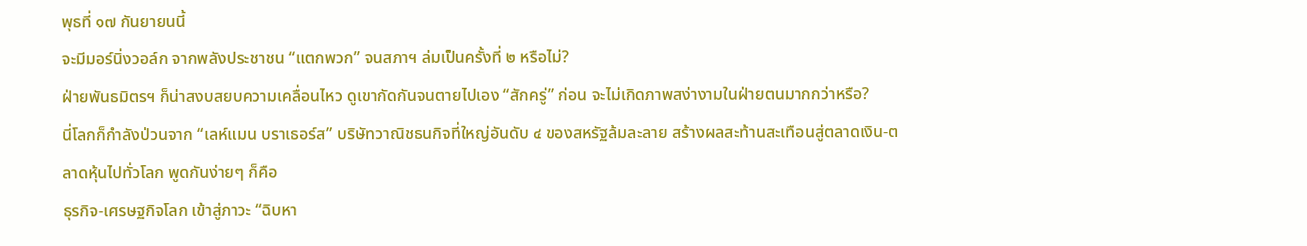พุธที่ ๑๗ กันยายนนี้
จะมีมอร์นิ่งวอล์ก จากพลังประชาชน “แตกพวก” จนสภาฯ ล่มเป็นครั้งที่ ๒ หรือไม่?
ฝ่ายพันธมิตรฯ ก็น่าสงบสยบความเคลื่อนไหว ดูเขากัดกันจนตายไปเอง “สักครู่” ก่อน จะไม่เกิดภาพสง่างามในฝ่ายตนมากกว่าหรือ?
นี่โลกก็กำลังป่วนจาก “เลห์แมน บราเธอร์ส” บริษัทวาณิชธนกิจที่ใหญ่อันดับ ๔ ของสหรัฐล้มละลาย สร้างผลสะท้านสะเทือนสู่ตลาดเงิน-ตลาดหุ้นไปทั่วโลก พูดกันง่ายๆ ก็คือ
ธุรกิจ-เศรษฐกิจโลก เข้าสู่ภาวะ “ฉิบหา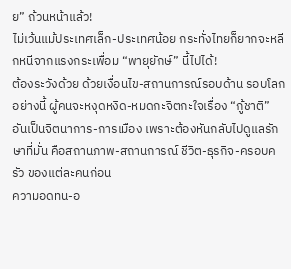ย” ถ้วนหน้าแล้ว!
ไม่เว้นแม้ประเทศเล็ก-ประเทศน้อย กระทั่งไทยก็ยากจะหลีกหนีจากแรงกระเพื่อม “พายุยักษ์” นี้ไปได้!
ต้องระวังด้วย ด้วยเงื่อนไข-สถานการณ์รอบด้าน รอบโลกอย่างนี้ ผู้คนจะหงุดหงิด-หมดกะจิตกะใจเรื่อง “กู้ชาติ” อันเป็นจิตนาการ-การเมือง เพราะต้องหันกลับไปดูแลรักษาที่มั่น คือสถานภาพ-สถานการณ์ ชีวิต-ธุรกิจ-ครอบครัว ของแต่ละคนก่อน
ความอดทน-อ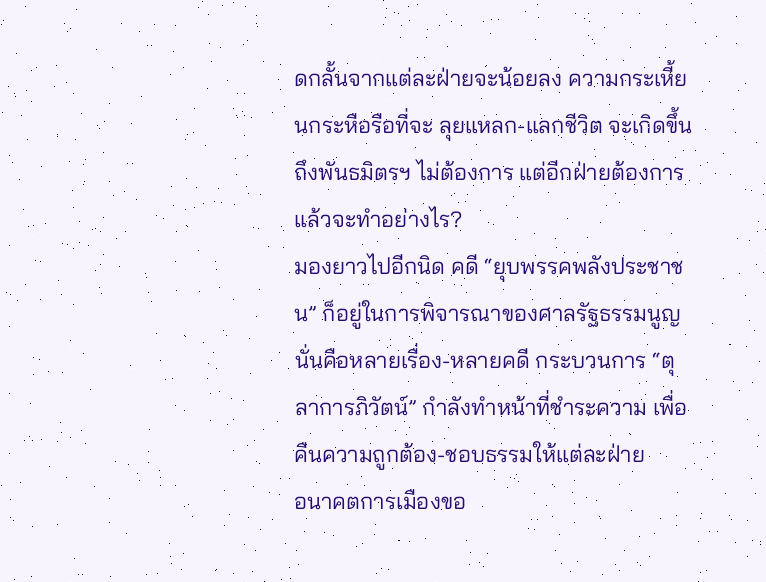ดกลั้นจากแต่ละฝ่ายจะน้อยลง ความกระเหี้ยนกระหือรือที่จะ ลุยแหลก-แลกชีวิต จะเกิดขึ้น ถึงพันธมิตรฯ ไม่ต้องการ แต่อีกฝ่ายต้องการ แล้วจะทำอย่างไร?
มองยาวไปอีกนิด คดี “ยุบพรรคพลังประชาชน” ก็อยู่ในการพิจารณาของศาลรัฐธรรมนูญ นั่นคือหลายเรื่อง-หลายคดี กระบวนการ “ตุลาการภิวัตน์” กำลังทำหน้าที่ชำระความ เพื่อคืนความถูกต้อง-ชอบธรรมให้แต่ละฝ่าย
อนาคตการเมืองขอ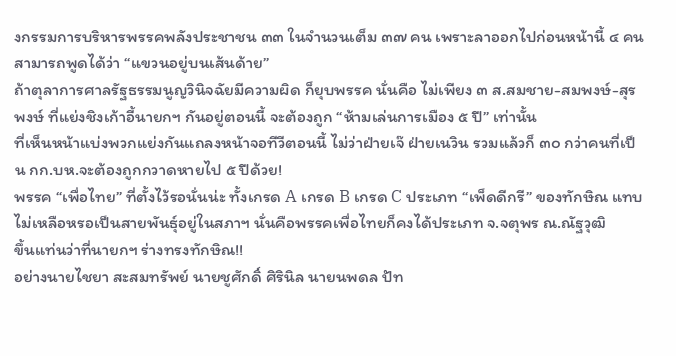งกรรมการบริหารพรรคพลังประชาชน ๓๓ ในจำนวนเต็ม ๓๗ คน เพราะลาออกไปก่อนหน้านี้ ๔ คน สามารถพูดได้ว่า “แขวนอยู่บนเส้นด้าย”
ถ้าตุลาการศาลรัฐธรรมนูญวินิจฉัยมีความผิด ก็ยุบพรรค นั่นคือ ไม่เพียง ๓ ส.สมชาย-สมพงษ์-สุรพงษ์ ที่แย่งชิงเก้าอี้นายกฯ กันอยู่ตอนนี้ จะต้องถูก “ห้ามเล่นการเมือง ๕ ปี” เท่านั้น
ที่เห็นหน้าแบ่งพวกแย่งกันแถลงหน้าจอทีวีตอนนี้ ไม่ว่าฝ่ายเจ๊ ฝ่ายเนวิน รวมแล้วก็ ๓๐ กว่าคนที่เป็น กก.บห.จะต้องถูกกวาดหายไป ๕ ปีด้วย!
พรรค “เพื่อไทย” ที่ตั้งไว้รอนั่นน่ะ ทั้งเกรด A เกรด B เกรด C ประเภท “เพ็ดดีกรี” ของทักษิณ แทบไม่เหลือหรอเป็นสายพันธุ์อยู่ในสภาฯ นั่นคือพรรคเพื่อไทยก็คงได้ประเภท จ.จตุพร ณ.ณัฐวุฒิ
ขึ้นแท่นว่าที่นายกฯ ร่างทรงทักษิณ!!
อย่างนายไชยา สะสมทรัพย์ นายชูศักดิ์ ศิรินิล นายนพดล ปัท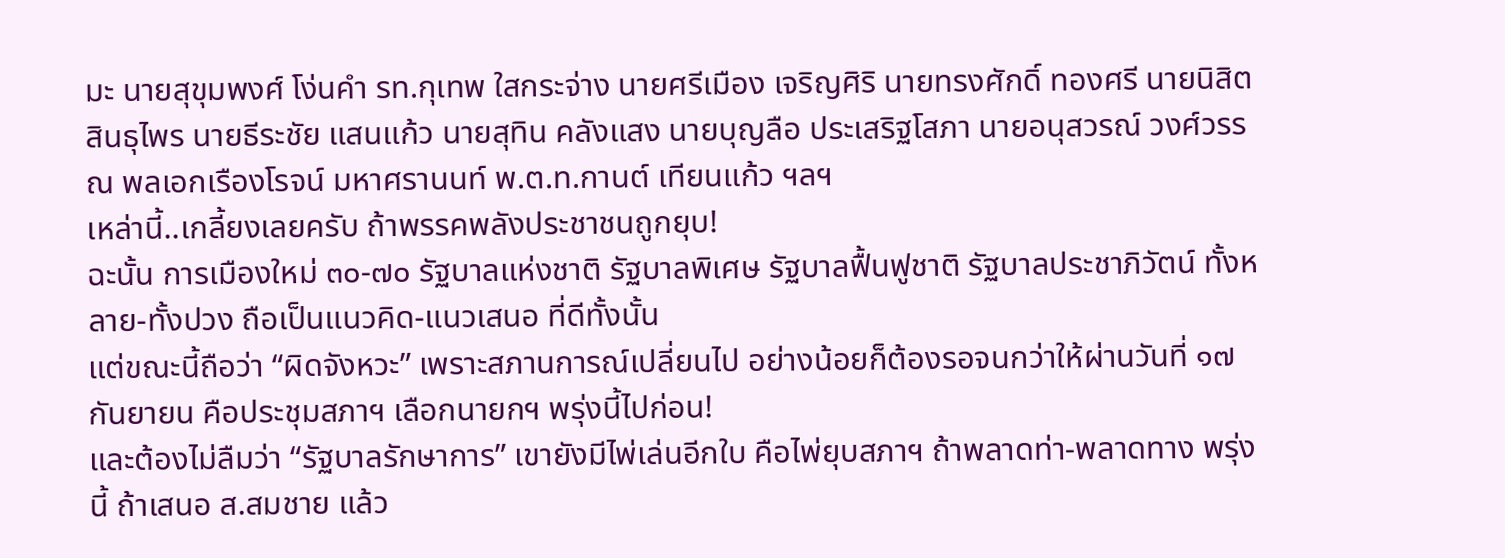มะ นายสุขุมพงศ์ โง่นคำ รท.กุเทพ ใสกระจ่าง นายศรีเมือง เจริญศิริ นายทรงศักดิ์ ทองศรี นายนิสิต สินธุไพร นายธีระชัย แสนแก้ว นายสุทิน คลังแสง นายบุญลือ ประเสริฐโสภา นายอนุสวรณ์ วงศ์วรรณ พลเอกเรืองโรจน์ มหาศรานนท์ พ.ต.ท.กานต์ เทียนแก้ว ฯลฯ
เหล่านี้..เกลี้ยงเลยครับ ถ้าพรรคพลังประชาชนถูกยุบ!
ฉะนั้น การเมืองใหม่ ๓๐-๗๐ รัฐบาลแห่งชาติ รัฐบาลพิเศษ รัฐบาลฟื้นฟูชาติ รัฐบาลประชาภิวัตน์ ทั้งหลาย-ทั้งปวง ถือเป็นแนวคิด-แนวเสนอ ที่ดีทั้งนั้น
แต่ขณะนี้ถือว่า “ผิดจังหวะ” เพราะสภานการณ์เปลี่ยนไป อย่างน้อยก็ต้องรอจนกว่าให้ผ่านวันที่ ๑๗ กันยายน คือประชุมสภาฯ เลือกนายกฯ พรุ่งนี้ไปก่อน!
และต้องไม่ลืมว่า “รัฐบาลรักษาการ” เขายังมีไพ่เล่นอีกใบ คือไพ่ยุบสภาฯ ถ้าพลาดท่า-พลาดทาง พรุ่งนี้ ถ้าเสนอ ส.สมชาย แล้ว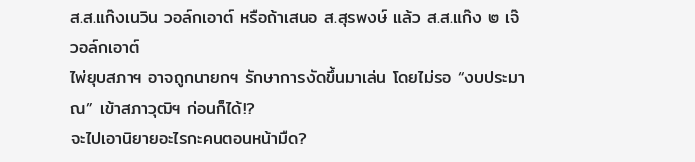ส.ส.แก๊งเนวิน วอล์กเอาต์ หรือถ้าเสนอ ส.สุรพงษ์ แล้ว ส.ส.แก๊ง ๒ เจ๊ วอล์กเอาต์
ไพ่ยุบสภาฯ อาจถูกนายกฯ รักษาการงัดขึ้นมาเล่น โดยไม่รอ “งบประมาณ” เข้าสภาวุฒิฯ ก่อนก็ได้!?
จะไปเอานิยายอะไรกะคนตอนหน้ามืด?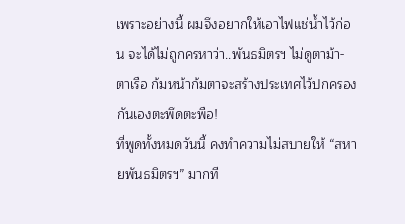เพราะอย่างนี้ ผมจึงอยากให้เอาไฟแช่น้ำไว้ก่อน จะได้ไม่ถูกครหาว่า..พันธมิตรฯ ไม่ดูตาม้า-ตาเรือ ก้มหน้าก้มตาจะสร้างประเทศไว้ปกครองกันเองตะพึดตะพือ!
ที่พูดทั้งหมดวันนี้ คงทำความไม่สบายให้ “สหายพันธมิตรฯ” มากที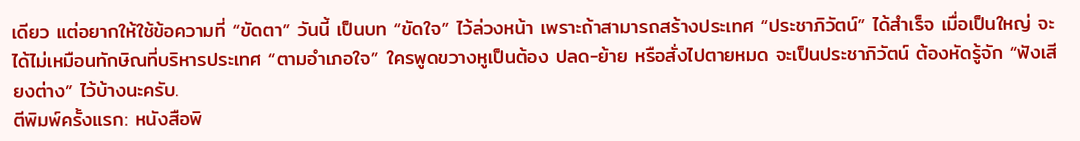เดียว แต่อยากให้ใช้ข้อความที่ “ขัดตา” วันนี้ เป็นบท “ขัดใจ” ไว้ล่วงหน้า เพราะถ้าสามารถสร้างประเทศ “ประชาภิวัตน์” ได้สำเร็จ เมื่อเป็นใหญ่ จะได้ไม่เหมือนทักษิณที่บริหารประเทศ “ตามอำเภอใจ” ใครพูดขวางหูเป็นต้อง ปลด-ย้าย หรือสั่งไปตายหมด จะเป็นประชาภิวัตน์ ต้องหัดรู้จัก “ฟังเสียงต่าง” ไว้บ้างนะครับ.
ตีพิมพ์ครั้งแรก: หนังสือพิ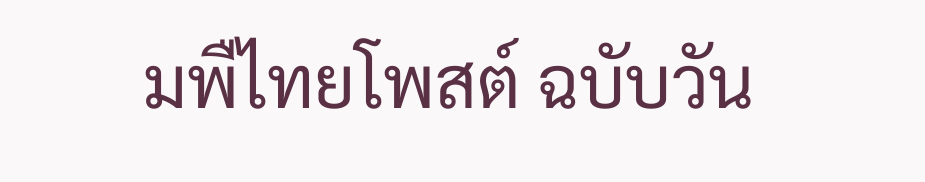มพืไทยโพสต์ ฉบับวัน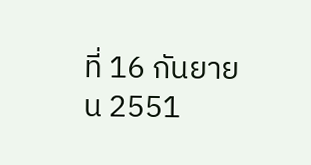ที่ 16 กันยายน 2551